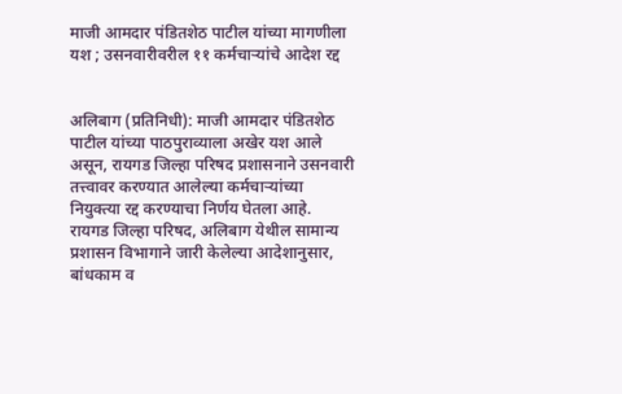माजी आमदार पंडितशेठ पाटील यांच्या मागणीला यश ; उसनवारीवरील ११ कर्मचाऱ्यांचे आदेश रद्द


अलिबाग (प्रतिनिधी): माजी आमदार पंडितशेठ पाटील यांच्या पाठपुराव्याला अखेर यश आले असून, रायगड जिल्हा परिषद प्रशासनाने उसनवारी तत्त्वावर करण्यात आलेल्या कर्मचाऱ्यांच्या नियुक्त्या रद्द करण्याचा निर्णय घेतला आहे.
रायगड जिल्हा परिषद, अलिबाग येथील सामान्य प्रशासन विभागाने जारी केलेल्या आदेशानुसार, बांधकाम व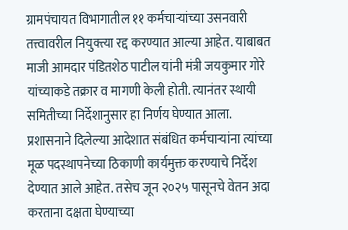ग्रामपंचायत विभागातील ११ कर्मचाऱ्यांच्या उसनवारी तत्त्वावरील नियुक्त्या रद्द करण्यात आल्या आहेत. याबाबत माजी आमदार पंडितशेठ पाटील यांनी मंत्री जयकुमार गोरे यांच्याकडे तक्रार व मागणी केली होती. त्यानंतर स्थायी समितीच्या निर्देशानुसार हा निर्णय घेण्यात आला.
प्रशासनाने दिलेल्या आदेशात संबंधित कर्मचाऱ्यांना त्यांच्या मूळ पदस्थापनेच्या ठिकाणी कार्यमुक्त करण्याचे निर्देश देण्यात आले आहेत. तसेच जून २०२५ पासूनचे वेतन अदा करताना दक्षता घेण्याच्या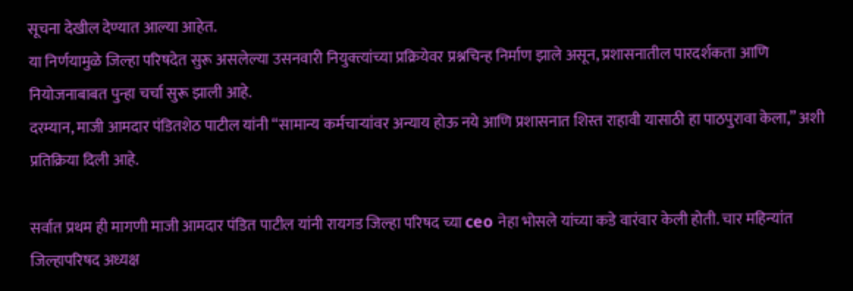सूचना देखील देण्यात आल्या आहेत.
या निर्णयामुळे जिल्हा परिषदेत सुरू असलेल्या उसनवारी नियुक्त्यांच्या प्रक्रियेवर प्रश्नचिन्ह निर्माण झाले असून, प्रशासनातील पारदर्शकता आणि नियोजनाबाबत पुन्हा चर्चा सुरू झाली आहे.
दरम्यान, माजी आमदार पंडितशेठ पाटील यांनी “सामान्य कर्मचाऱ्यांवर अन्याय होऊ नये आणि प्रशासनात शिस्त राहावी यासाठी हा पाठपुरावा केला,” अशी प्रतिक्रिया दिली आहे.

सर्वात प्रथम ही मागणी माजी आमदार पंडित पाटील यांनी रायगड जिल्हा परिषद च्या ceo नेहा भोसले यांच्या कडे वारंवार केली होती. चार महिन्यांत जिल्हापरिषद अध्यक्ष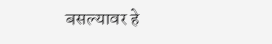बसल्यावर हे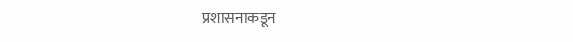प्रशासनाकडून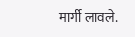मार्गी लावले.